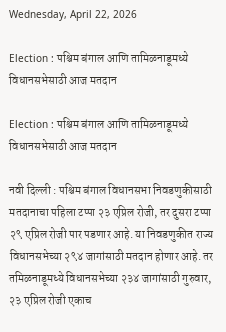Wednesday, April 22, 2026

Election : पश्चिम बंगाल आणि तामिळनाडूमध्ये विधानसभेसाठी आज मतदान

Election : पश्चिम बंगाल आणि तामिळनाडूमध्ये विधानसभेसाठी आज मतदान

नवी दिल्ली : पश्चिम बंगाल विधानसभा निवडणुकीसाठी मतदानाचा पहिला टप्पा २३ एप्रिल रोजी, तर दुसरा टप्पा २९ एप्रिल रोजी पार पडणार आहे. या निवडणुकीत राज्य विधानसभेच्या २९४ जागांसाठी मतदान होणार आहे. तर तमिळनाडूमध्ये विधानसभेच्या २३४ जागांसाठी गुरुवार, २३ एप्रिल रोजी एकाच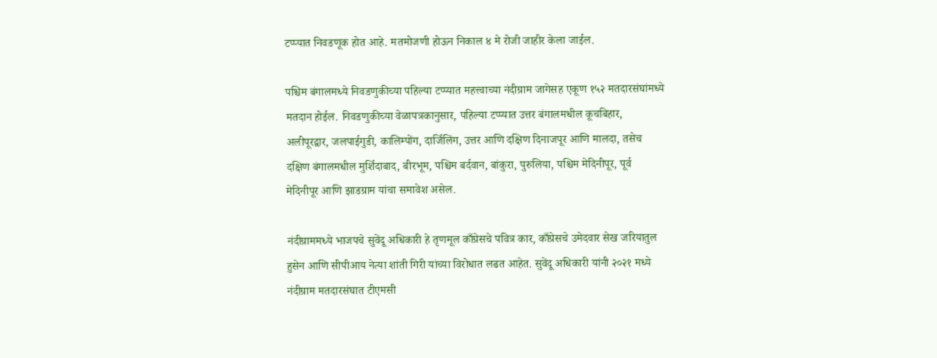टप्प्यात निवडणूक होत आहे. मतमोजणी होऊन निकाल ४ मे रोजी जाहीर केला जाईल.

पश्चिम बंगालमध्ये निवडणुकीच्या पहिल्या टप्प्यात महत्त्वाच्या नंदीग्राम जागेसह एकूण १५२ मतदारसंघांमध्ये मतदान होईल. निवडणुकीच्या वेळापत्रकानुसार, पहिल्या टप्प्यात उत्तर बंगालमधील कूचबिहार, अलीपूरद्वार, जलपाईगुडी, कालिम्पोंग, दार्जिलिंग, उत्तर आणि दक्षिण दिनाजपूर आणि मालदा, तसेच दक्षिण बंगालमधील मुर्शिदाबाद, बीरभूम, पश्चिम बर्दवान, बांकुरा, पुरुलिया, पश्चिम मेदिनीपूर, पूर्व मेदिनीपूर आणि झाडग्राम यांचा समावेश असेल.

नंदीग्राममध्ये भाजपचे सुवेंदू अधिकारी हे तृणमूल काँग्रेसचे पवित्र कार, काँग्रेसचे उमेदवार सेख जरियातुल हुसेन आणि सीपीआय नेत्या शांती गिरी यांच्या विरोधात लढत आहेत. सुवेंदू अधिकारी यांनी २०२१ मध्ये नंदीग्राम मतदारसंघात टीएमसी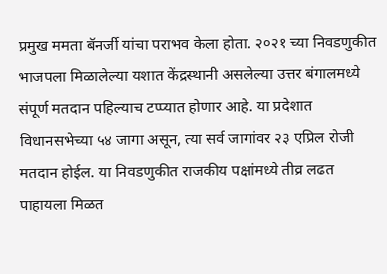प्रमुख ममता बॅनर्जी यांचा पराभव केला होता. २०२१ च्या निवडणुकीत भाजपला मिळालेल्या यशात केंद्रस्थानी असलेल्या उत्तर बंगालमध्ये संपूर्ण मतदान पहिल्याच टप्प्यात होणार आहे. या प्रदेशात विधानसभेच्या ५४ जागा असून, त्या सर्व जागांवर २३ एप्रिल रोजी मतदान होईल. या निवडणुकीत राजकीय पक्षांमध्ये तीव्र लढत पाहायला मिळत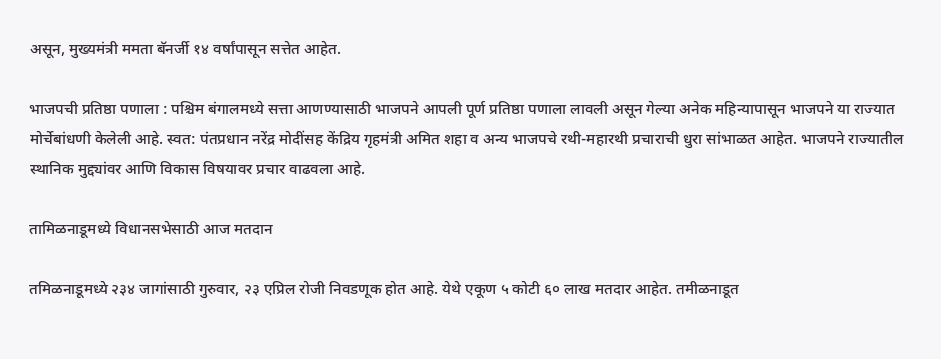असून, मुख्यमंत्री ममता बॅनर्जी १४ वर्षांपासून सत्तेत आहेत.

भाजपची प्रतिष्ठा पणाला : पश्चिम बंगालमध्ये सत्ता आणण्यासाठी भाजपने आपली पूर्ण प्रतिष्ठा पणाला लावली असून गेल्या अनेक महिन्यापासून भाजपने या राज्यात मोर्चेबांधणी केलेली आहे. स्वत: पंतप्रधान नरेंद्र मोदींसह केंद्रिय गृहमंत्री अमित शहा व अन्य भाजपचे रथी-महारथी प्रचाराची धुरा सांभाळत आहेत. भाजपने राज्यातील स्थानिक मुद्द्यांवर आणि विकास विषयावर प्रचार वाढवला आहे.

तामिळनाडूमध्ये विधानसभेसाठी आज मतदान

तमिळनाडूमध्ये २३४ जागांसाठी गुरुवार, २३ एप्रिल रोजी निवडणूक होत आहे. येथे एकूण ५ कोटी ६० लाख मतदार आहेत. तमीळनाडूत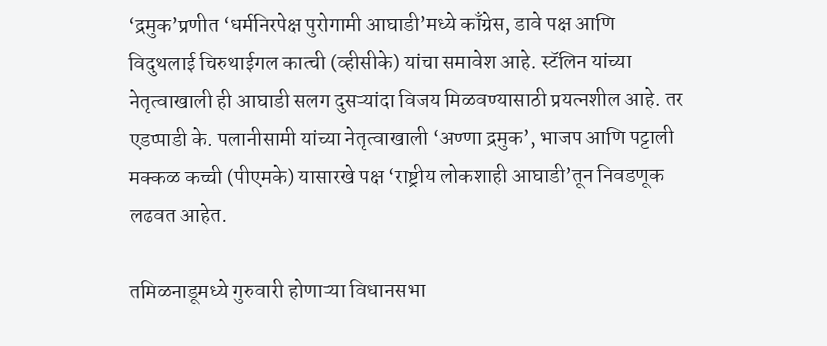‘द्रमुक’प्रणीत ‘धर्मनिरपेक्ष पुरोगामी आघाडी’मध्ये काँग्रेस, डावे पक्ष आणि विदुथलाई चिरुथाईगल कात्ची (व्हीसीके) यांचा समावेश आहे. स्टॅलिन यांच्या नेतृत्वाखाली ही आघाडी सलग दुसऱ्यांदा विजय मिळवण्यासाठी प्रयत्नशील आहे. तर एडप्पाडी के. पलानीसामी यांच्या नेतृत्वाखाली ‘अण्णा द्रमुक’, भाजप आणि पट्टाली मक्कळ कच्ची (पीएमके) यासारखे पक्ष ‘राष्ट्रीय लोकशाही आघाडी’तून निवडणूक लढवत आहेत.

तमिळनाडूमध्ये गुरुवारी होणाऱ्या विधानसभा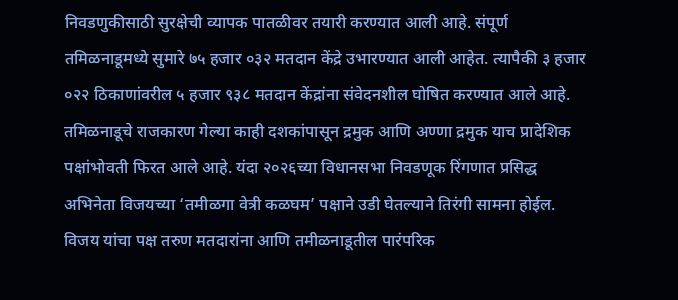निवडणुकीसाठी सुरक्षेची व्यापक पातळीवर तयारी करण्यात आली आहे. संपूर्ण तमिळनाडूमध्ये सुमारे ७५ हजार ०३२ मतदान केंद्रे उभारण्यात आली आहेत. त्यापैकी ३ हजार ०२२ ठिकाणांवरील ५ हजार ९३८ मतदान केंद्रांना संवेदनशील घोषित करण्यात आले आहे. तमिळनाडूचे राजकारण गेल्या काही दशकांपासून द्रमुक आणि अण्णा द्रमुक याच प्रादेशिक पक्षांभोवती फिरत आले आहे. यंदा २०२६च्या विधानसभा निवडणूक रिंगणात प्रसिद्ध अभिनेता विजयच्या ‘तमीळगा वेत्री कळघम’ पक्षाने उडी घेतल्याने तिरंगी सामना होईल. विजय यांचा पक्ष तरुण मतदारांना आणि तमीळनाडूतील पारंपरिक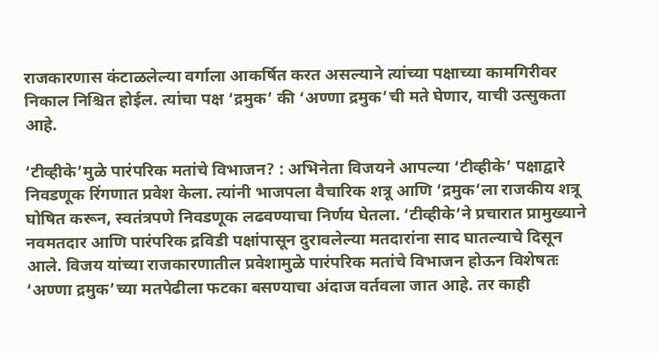राजकारणास कंटाळलेल्या वर्गाला आकर्षित करत असल्याने त्यांच्या पक्षाच्या कामगिरीवर निकाल निश्चित होईल. त्यांचा पक्ष ‘द्रमुक’ की ‘अण्णा द्रमुक’ची मते घेणार, याची उत्सुकता आहे.

‘टीव्हीके’मुळे पारंपरिक मतांचे विभाजन? : अभिनेता विजयने आपल्या ‘टीव्हीके’ पक्षाद्वारे निवडणूक रिंगणात प्रवेश केला. त्यांनी भाजपला वैचारिक शत्रू आणि ‘द्रमुक’ला राजकीय शत्रू घोषित करून, स्वतंत्रपणे निवडणूक लढवण्याचा निर्णय घेतला. ‘टीव्हीके’ने प्रचारात प्रामुख्याने नवमतदार आणि पारंपरिक द्रविडी पक्षांपासून दुरावलेल्या मतदारांना साद घातल्याचे दिसून आले. विजय यांच्या राजकारणातील प्रवेशामुळे पारंपरिक मतांचे विभाजन होऊन विशेषतः ‘अण्णा द्रमुक’च्या मतपेढीला फटका बसण्याचा अंदाज वर्तवला जात आहे. तर काही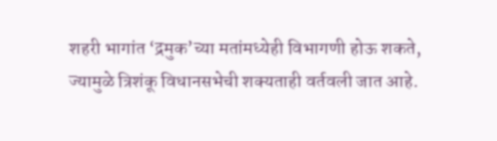शहरी भागांत ‘द्रमुक’च्या मतांमध्येही विभागणी होऊ शकते, ज्यामुळे त्रिशंकू विधानसभेची शक्यताही वर्तवली जात आहे.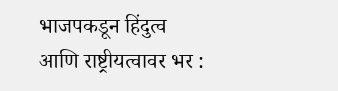भाजपकडून हिंदुत्व आणि राष्ट्रीयत्वावर भर :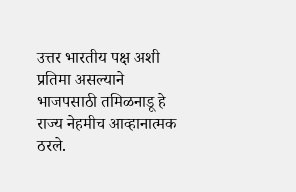उत्तर भारतीय पक्ष अशी प्रतिमा असल्याने भाजपसाठी तमिळनाडू हे राज्य नेहमीच आव्हानात्मक ठरले.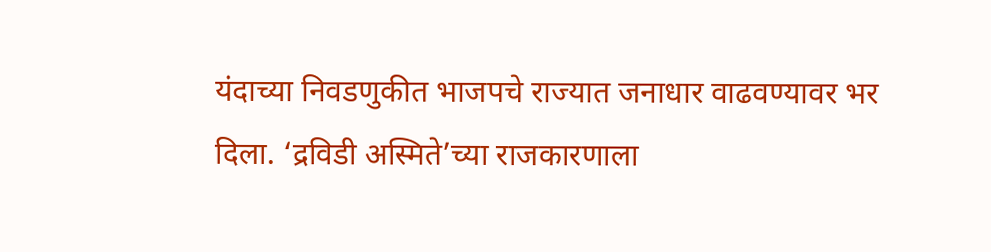यंदाच्या निवडणुकीत भाजपचे राज्यात जनाधार वाढवण्यावर भर दिला. ‘द्रविडी अस्मिते’च्या राजकारणाला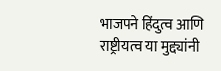भाजपने हिंदुत्व आणि राष्ट्रीयत्व या मुद्द्यांनी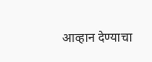आव्हान देण्याचा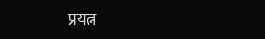प्रयत्न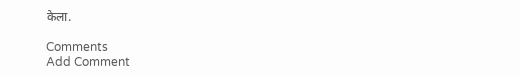केला.

Comments
Add Comment